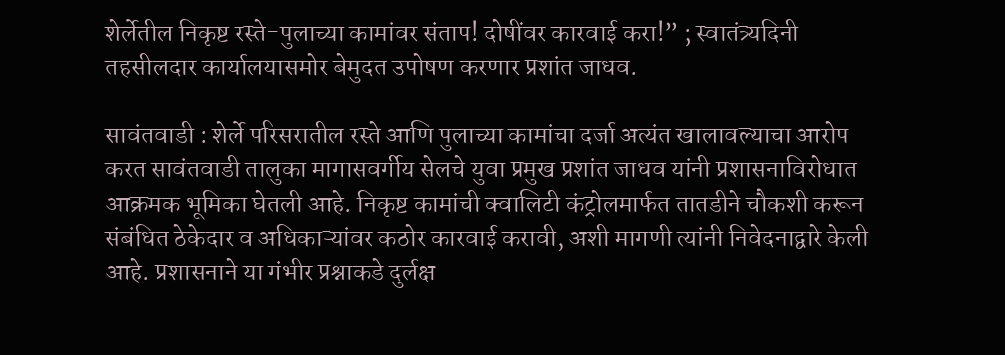शेर्लेतील निकृष्ट रस्ते-पुलाच्या कामांवर संताप! दोषींवर कारवाई करा!” ; स्वातंत्र्यदिनी तहसीलदार कार्यालयासमोर बेमुदत उपोषण करणार प्रशांत जाधव.

सावंतवाडी : शेर्ले परिसरातील रस्ते आणि पुलाच्या कामांचा दर्जा अत्यंत खालावल्याचा आरोप करत सावंतवाडी तालुका मागासवर्गीय सेलचे युवा प्रमुख प्रशांत जाधव यांनी प्रशासनाविरोधात आक्रमक भूमिका घेतली आहे. निकृष्ट कामांची क्वालिटी कंट्रोलमार्फत तातडीने चौकशी करून संबंधित ठेकेदार व अधिकाऱ्यांवर कठोर कारवाई करावी, अशी मागणी त्यांनी निवेदनाद्वारे केली आहे. प्रशासनाने या गंभीर प्रश्नाकडे दुर्लक्ष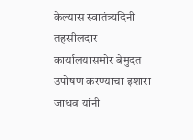केल्यास स्वातंत्र्यदिनी तहसीलदार कार्यालयासमोर बेमुदत उपोषण करण्याचा इशारा जाधव यांनी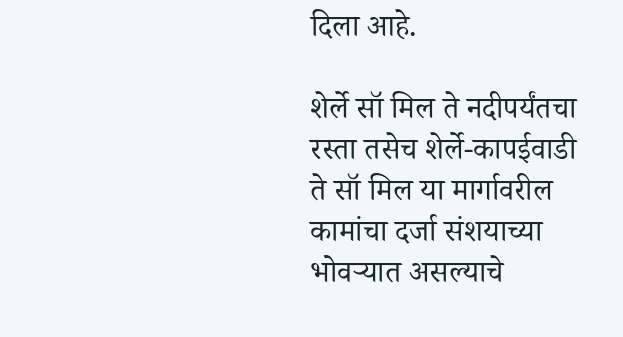दिला आहे.

शेर्ले सॉ मिल ते नदीपर्यंतचा रस्ता तसेच शेर्ले-कापईवाडी ते सॉ मिल या मार्गावरील कामांचा दर्जा संशयाच्या भोवऱ्यात असल्याचे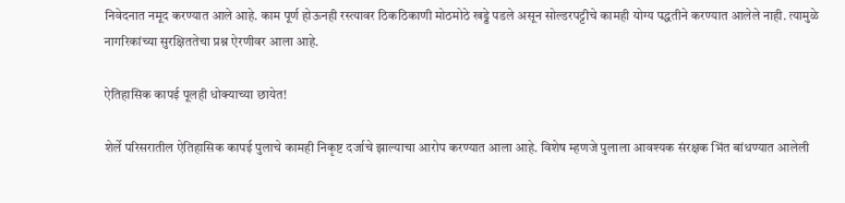निवेदनात नमूद करण्यात आले आहे. काम पूर्ण होऊनही रस्त्यावर ठिकठिकाणी मोठमोठे खड्डे पडले असून सोल्डरपट्टीचे कामही योग्य पद्धतीने करण्यात आलेले नाही. त्यामुळे नागरिकांच्या सुरक्षिततेचा प्रश्न ऐरणीवर आला आहे.

ऐतिहासिक कापई पूलही धोक्याच्या छायेत!

शेर्ले परिसरातील ऐतिहासिक कापई पुलाचे कामही निकृष्ट दर्जाचे झाल्याचा आरोप करण्यात आला आहे. विशेष म्हणजे पुलाला आवश्यक संरक्षक भिंत बांधण्यात आलेली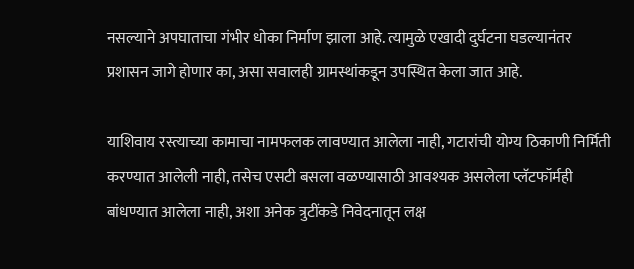नसल्याने अपघाताचा गंभीर धोका निर्माण झाला आहे. त्यामुळे एखादी दुर्घटना घडल्यानंतर प्रशासन जागे होणार का, असा सवालही ग्रामस्थांकडून उपस्थित केला जात आहे.

याशिवाय रस्त्याच्या कामाचा नामफलक लावण्यात आलेला नाही, गटारांची योग्य ठिकाणी निर्मिती करण्यात आलेली नाही, तसेच एसटी बसला वळण्यासाठी आवश्यक असलेला प्लॅटफॉर्मही बांधण्यात आलेला नाही, अशा अनेक त्रुटींकडे निवेदनातून लक्ष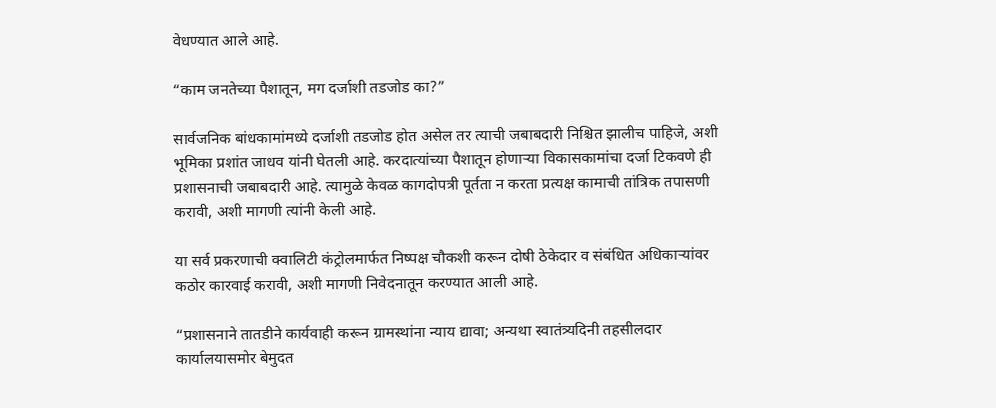वेधण्यात आले आहे.

“काम जनतेच्या पैशातून, मग दर्जाशी तडजोड का?”

सार्वजनिक बांधकामांमध्ये दर्जाशी तडजोड होत असेल तर त्याची जबाबदारी निश्चित झालीच पाहिजे, अशी भूमिका प्रशांत जाधव यांनी घेतली आहे. करदात्यांच्या पैशातून होणाऱ्या विकासकामांचा दर्जा टिकवणे ही प्रशासनाची जबाबदारी आहे. त्यामुळे केवळ कागदोपत्री पूर्तता न करता प्रत्यक्ष कामाची तांत्रिक तपासणी करावी, अशी मागणी त्यांनी केली आहे.

या सर्व प्रकरणाची क्वालिटी कंट्रोलमार्फत निष्पक्ष चौकशी करून दोषी ठेकेदार व संबंधित अधिकाऱ्यांवर कठोर कारवाई करावी, अशी मागणी निवेदनातून करण्यात आली आहे.

“प्रशासनाने तातडीने कार्यवाही करून ग्रामस्थांना न्याय द्यावा; अन्यथा स्वातंत्र्यदिनी तहसीलदार कार्यालयासमोर बेमुदत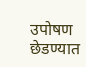उपोषण छेडण्यात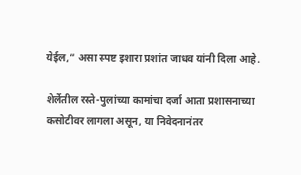येईल,” असा स्पष्ट इशारा प्रशांत जाधव यांनी दिला आहे.

शेर्लेतील रस्ते-पुलांच्या कामांचा दर्जा आता प्रशासनाच्या कसोटीवर लागला असून, या निवेदनानंतर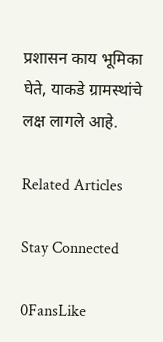प्रशासन काय भूमिका घेते, याकडे ग्रामस्थांचे लक्ष लागले आहे.

Related Articles

Stay Connected

0FansLike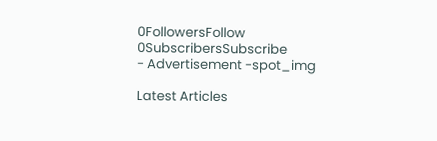0FollowersFollow
0SubscribersSubscribe
- Advertisement -spot_img

Latest Articles